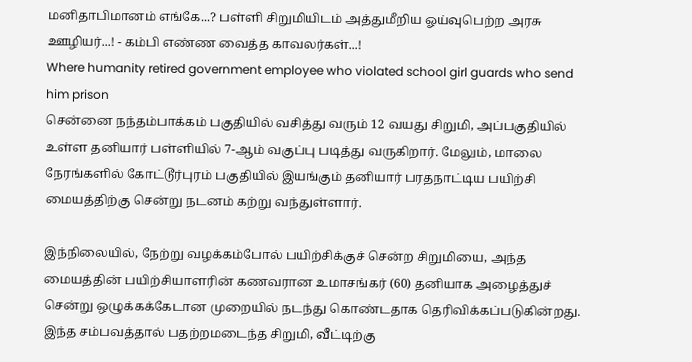மனிதாபிமானம் எங்கே...? பள்ளி சிறுமியிடம் அத்துமீறிய ஓய்வுபெற்ற அரசு ஊழியர்...! - கம்பி எண்ண வைத்த காவலர்கள்...!
Where humanity retired government employee who violated school girl guards who send him prison
சென்னை நந்தம்பாக்கம் பகுதியில் வசித்து வரும் 12 வயது சிறுமி, அப்பகுதியில் உள்ள தனியார் பள்ளியில் 7-ஆம் வகுப்பு படித்து வருகிறார். மேலும், மாலை நேரங்களில் கோட்டூர்புரம் பகுதியில் இயங்கும் தனியார் பரதநாட்டிய பயிற்சி மையத்திற்கு சென்று நடனம் கற்று வந்துள்ளார்.

இந்நிலையில், நேற்று வழக்கம்போல் பயிற்சிக்குச் சென்ற சிறுமியை, அந்த மையத்தின் பயிற்சியாளரின் கணவரான உமாசங்கர் (60) தனியாக அழைத்துச் சென்று ஒழுக்கக்கேடான முறையில் நடந்து கொண்டதாக தெரிவிக்கப்படுகின்றது. இந்த சம்பவத்தால் பதற்றமடைந்த சிறுமி, வீட்டிற்கு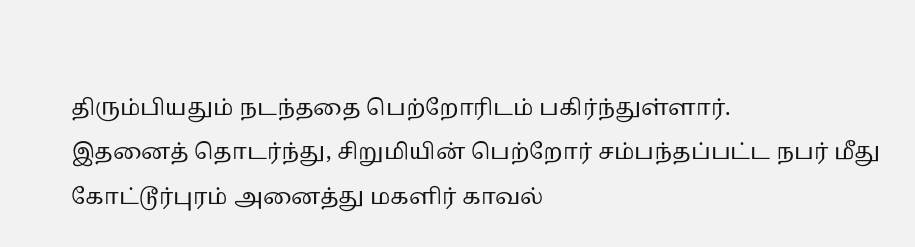திரும்பியதும் நடந்ததை பெற்றோரிடம் பகிர்ந்துள்ளார்.
இதனைத் தொடர்ந்து, சிறுமியின் பெற்றோர் சம்பந்தப்பட்ட நபர் மீது கோட்டூர்புரம் அனைத்து மகளிர் காவல்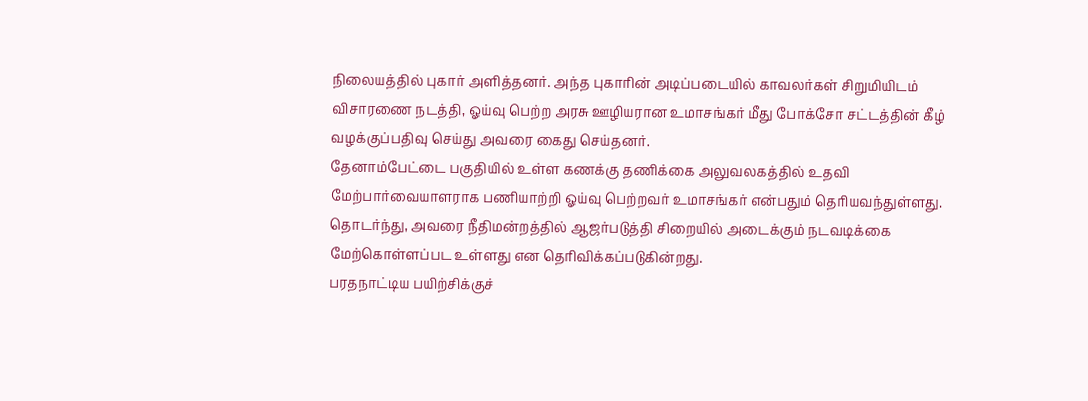நிலையத்தில் புகார் அளித்தனர். அந்த புகாரின் அடிப்படையில் காவலர்கள் சிறுமியிடம் விசாரணை நடத்தி, ஓய்வு பெற்ற அரசு ஊழியரான உமாசங்கர் மீது போக்சோ சட்டத்தின் கீழ் வழக்குப்பதிவு செய்து அவரை கைது செய்தனர்.
தேனாம்பேட்டை பகுதியில் உள்ள கணக்கு தணிக்கை அலுவலகத்தில் உதவி மேற்பார்வையாளராக பணியாற்றி ஓய்வு பெற்றவர் உமாசங்கர் என்பதும் தெரியவந்துள்ளது.
தொடர்ந்து, அவரை நீதிமன்றத்தில் ஆஜர்படுத்தி சிறையில் அடைக்கும் நடவடிக்கை மேற்கொள்ளப்பட உள்ளது என தெரிவிக்கப்படுகின்றது.
பரதநாட்டிய பயிற்சிக்குச்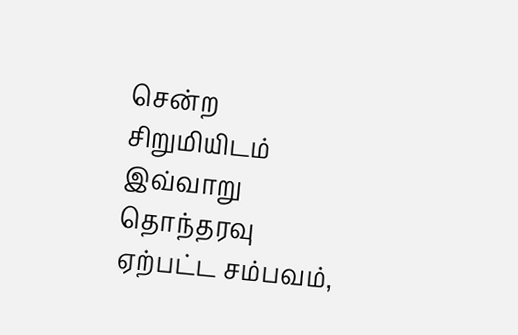சென்ற சிறுமியிடம் இவ்வாறு தொந்தரவு ஏற்பட்ட சம்பவம்,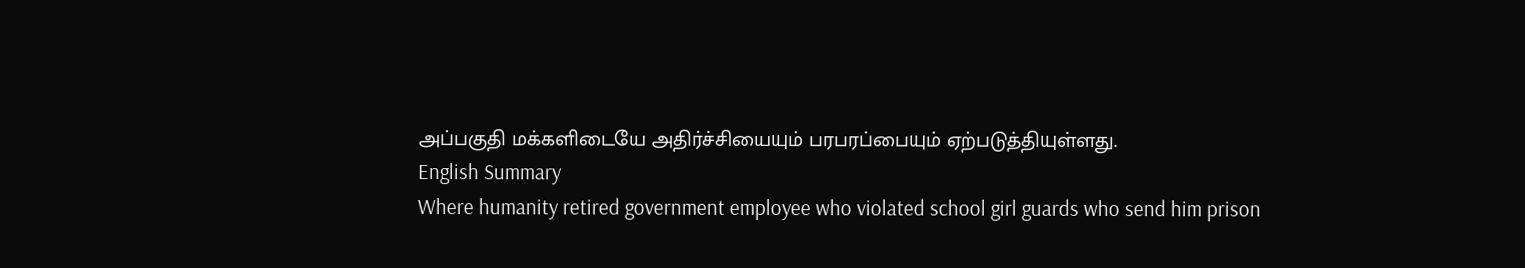அப்பகுதி மக்களிடையே அதிர்ச்சியையும் பரபரப்பையும் ஏற்படுத்தியுள்ளது.
English Summary
Where humanity retired government employee who violated school girl guards who send him prison